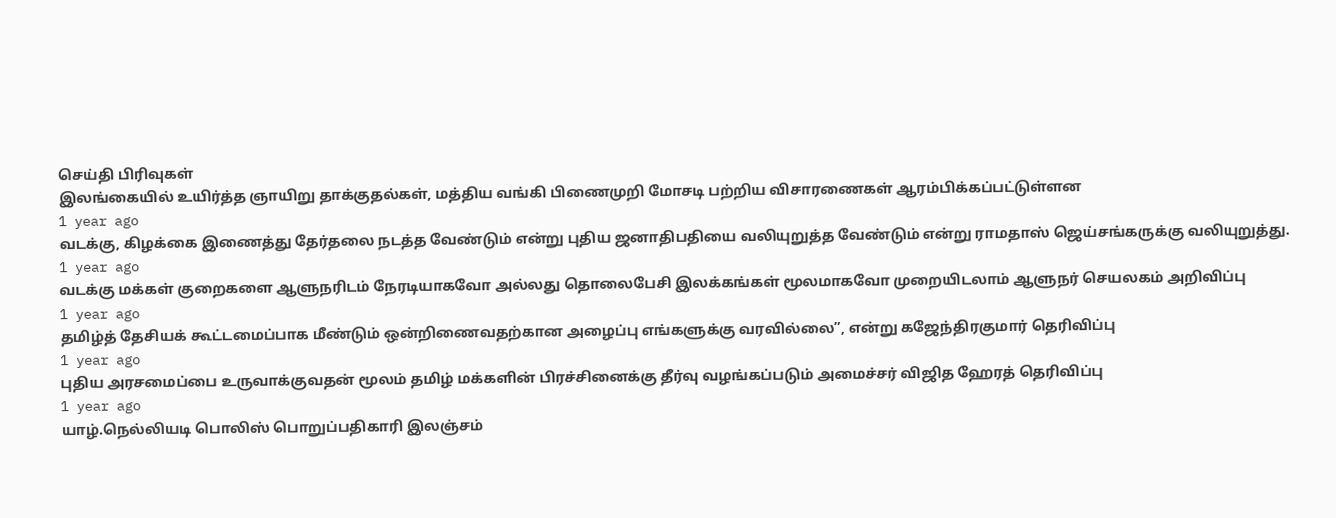செய்தி பிரிவுகள்
இலங்கையில் உயிர்த்த ஞாயிறு தாக்குதல்கள், மத்திய வங்கி பிணைமுறி மோசடி பற்றிய விசாரணைகள் ஆரம்பிக்கப்பட்டுள்ளன
1 year ago
வடக்கு, கிழக்கை இணைத்து தேர்தலை நடத்த வேண்டும் என்று புதிய ஜனாதிபதியை வலியுறுத்த வேண்டும் என்று ராமதாஸ் ஜெய்சங்கருக்கு வலியுறுத்து.
1 year ago
வடக்கு மக்கள் குறைகளை ஆளுநரிடம் நேரடியாகவோ அல்லது தொலைபேசி இலக்கங்கள் மூலமாகவோ முறையிடலாம் ஆளுநர் செயலகம் அறிவிப்பு
1 year ago
தமிழ்த் தேசியக் கூட்டமைப்பாக மீண்டும் ஒன்றிணைவதற்கான அழைப்பு எங்களுக்கு வரவில்லை”, என்று கஜேந்திரகுமார் தெரிவிப்பு
1 year ago
புதிய அரசமைப்பை உருவாக்குவதன் மூலம் தமிழ் மக்களின் பிரச்சினைக்கு தீர்வு வழங்கப்படும் அமைச்சர் விஜித ஹேரத் தெரிவிப்பு
1 year ago
யாழ்.நெல்லியடி பொலிஸ் பொறுப்பதிகாரி இலஞ்சம்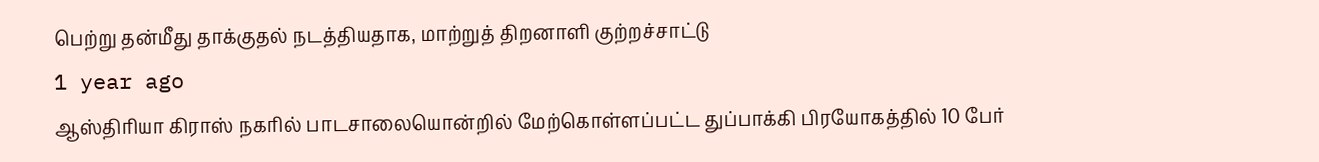பெற்று தன்மீது தாக்குதல் நடத்தியதாக, மாற்றுத் திறனாளி குற்றச்சாட்டு
1 year ago
ஆஸ்திரியா கிராஸ் நகரில் பாடசாலையொன்றில் மேற்கொள்ளப்பட்ட துப்பாக்கி பிரயோகத்தில் 10 பேர்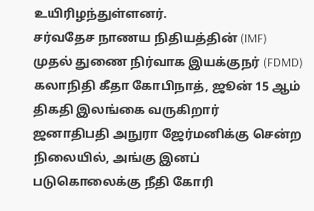உயிரிழந்துள்ளனர்.
சர்வதேச நாணய நிதியத்தின் (IMF) முதல் துணை நிர்வாக இயக்குநர் (FDMD) கலாநிதி கீதா கோபிநாத், ஜூன் 15 ஆம் திகதி இலங்கை வருகிறார்
ஜனாதிபதி அநுரா ஜேர்மனிக்கு சென்ற நிலையில், அங்கு இனப் படுகொலைக்கு நீதி கோரி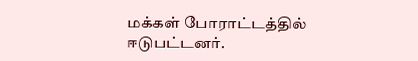மக்கள் போராட்டத்தில் ஈடுபட்டனர்.